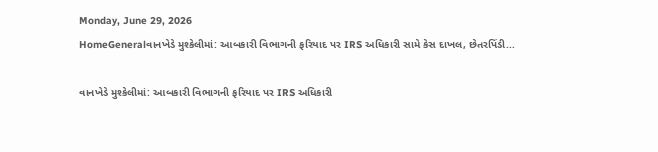Monday, June 29, 2026
HomeGeneralવાનખેડે મુશ્કેલીમાં: આબકારી વિભાગની ફરિયાદ પર IRS અધિકારી સામે કેસ દાખલ, છેતરપિંડી...

વાનખેડે મુશ્કેલીમાં: આબકારી વિભાગની ફરિયાદ પર IRS અધિકારી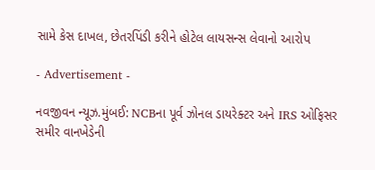સામે કેસ દાખલ, છેતરપિંડી કરીને હોટેલ લાયસન્સ લેવાનો આરોપ

- Advertisement -

નવજીવન ન્યૂઝ.મુંબઈ: NCBના પૂર્વ ઝોનલ ડાયરેક્ટર અને IRS ઓફિસર સમીર વાનખેડેની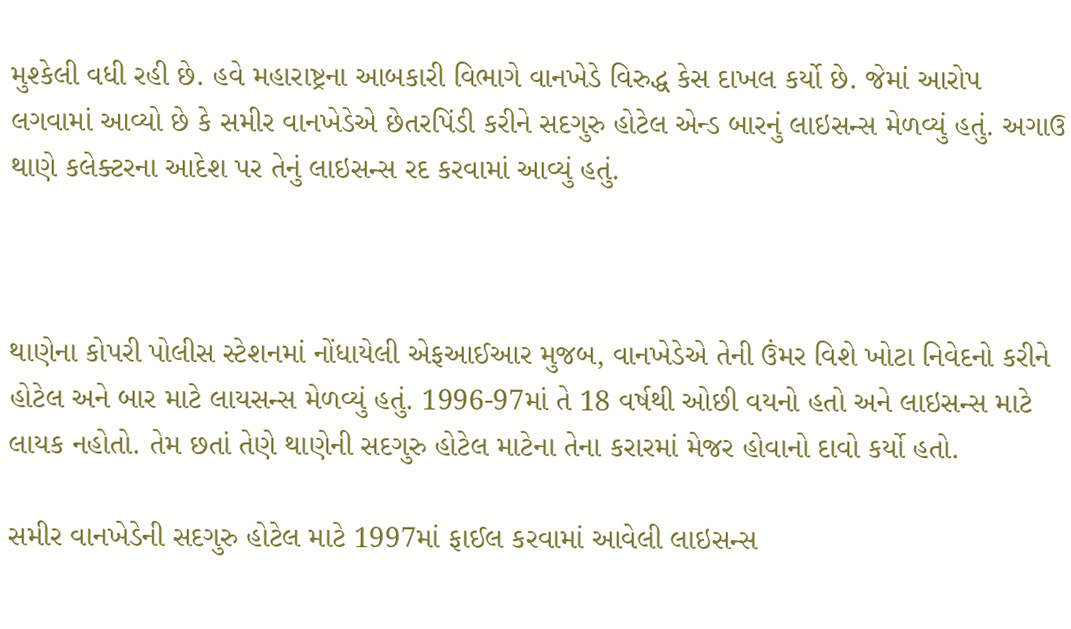મુશ્કેલી વધી રહી છે. હવે મહારાષ્ટ્રના આબકારી વિભાગે વાનખેડે વિરુદ્ધ કેસ દાખલ કર્યો છે. જેમાં આરોપ લગવામાં આવ્યો છે કે સમીર વાનખેડેએ છેતરપિંડી કરીને સદગુરુ હોટેલ એન્ડ બારનું લાઇસન્સ મેળવ્યું હતું. અગાઉ થાણે કલેક્ટરના આદેશ પર તેનું લાઇસન્સ રદ કરવામાં આવ્યું હતું.



થાણેના કોપરી પોલીસ સ્ટેશનમાં નોંધાયેલી એફઆઈઆર મુજબ, વાનખેડેએ તેની ઉંમર વિશે ખોટા નિવેદનો કરીને હોટેલ અને બાર માટે લાયસન્સ મેળવ્યું હતું. 1996-97માં તે 18 વર્ષથી ઓછી વયનો હતો અને લાઇસન્સ માટે લાયક નહોતો. તેમ છતાં તેણે થાણેની સદગુરુ હોટેલ માટેના તેના કરારમાં મેજર હોવાનો દાવો કર્યો હતો.

સમીર વાનખેડેની સદગુરુ હોટેલ માટે 1997માં ફાઈલ કરવામાં આવેલી લાઇસન્સ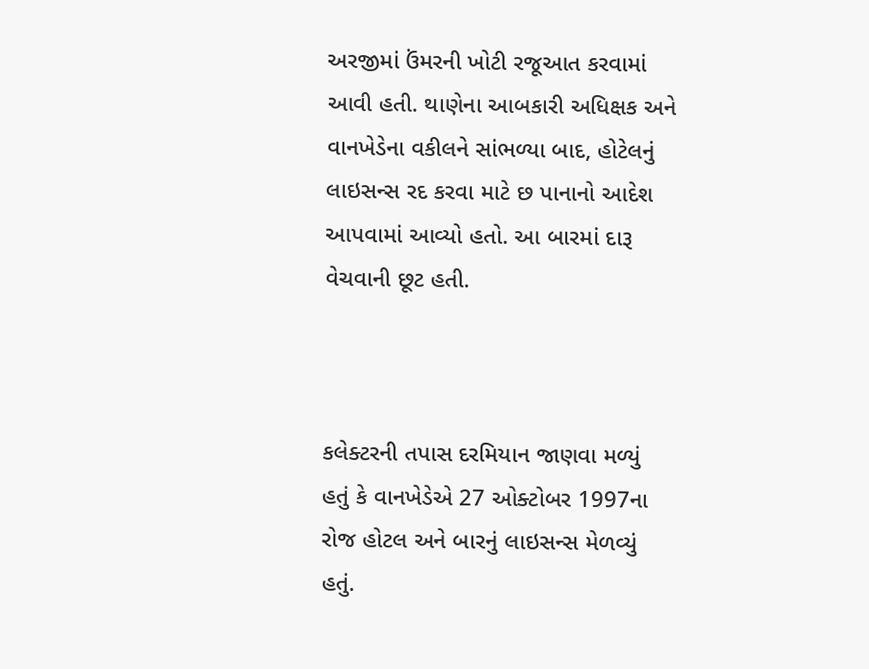અરજીમાં ઉંમરની ખોટી રજૂઆત કરવામાં આવી હતી. થાણેના આબકારી અધિક્ષક અને વાનખેડેના વકીલને સાંભળ્યા બાદ, હોટેલનું લાઇસન્સ રદ કરવા માટે છ પાનાનો આદેશ આપવામાં આવ્યો હતો. આ બારમાં દારૂ વેચવાની છૂટ હતી.



કલેક્ટરની તપાસ દરમિયાન જાણવા મળ્યું હતું કે વાનખેડેએ 27 ઓક્ટોબર 1997ના રોજ હોટલ અને બારનું લાઇસન્સ મેળવ્યું હતું.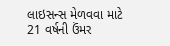લાઇસન્સ મેળવવા માટે 21 વર્ષની ઉંમર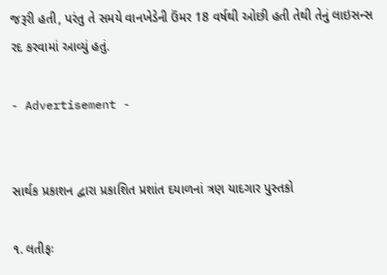જરૂરી હતી, પરંતુ તે સમયે વાનખેડેની ઉંમર 18 વર્ષથી ઓછી હતી તેથી તેનું લાઇસન્સ રદ કરવામાં આવ્યું હતું.

- Advertisement -


સાર્થક પ્રકાશન દ્વારા પ્રકાશિત પ્રશાંત દયાળનાં ત્રણ યાદગાર પુસ્તકો

૧. લતીફઃ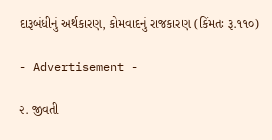દારૂબંધીનું અર્થકારણ, કોમવાદનું રાજકારણ (કિંમતઃ રૂ.૧૧૦)

- Advertisement -

૨. જીવતી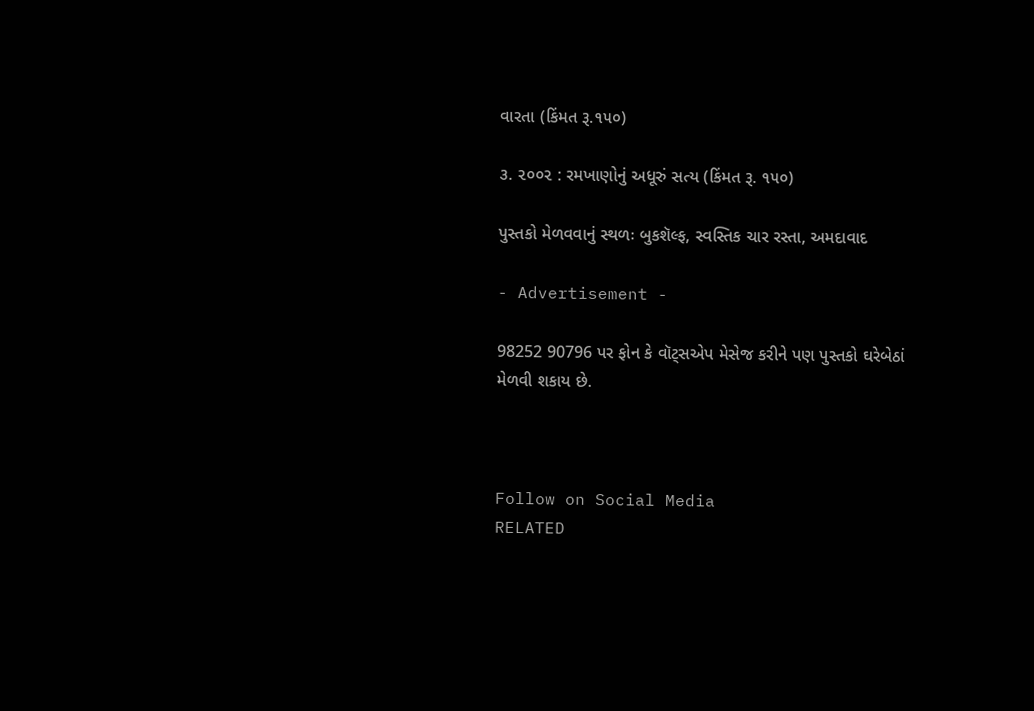વારતા (કિંમત રૂ.૧૫૦)

૩. ૨૦૦૨ : રમખાણોનું અધૂરું સત્ય (કિંમત રૂ. ૧૫૦)

પુસ્તકો મેળવવાનું સ્થળઃ બુકશૅલ્ફ, સ્વસ્તિક ચાર રસ્તા, અમદાવાદ

- Advertisement -

98252 90796 પર ફોન કે વૉટ્સએપ મેસેજ કરીને પણ પુસ્તકો ઘરેબેઠાં મેળવી શકાય છે.



Follow on Social Media
RELATED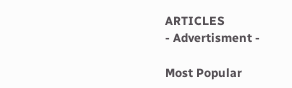ARTICLES
- Advertisment -

Most Popular